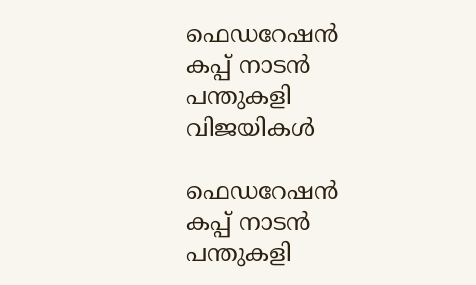ഫെഡറേഷൻ കപ്പ് നാടൻ പന്തുകളി വിജയികൾ

ഫെഡറേഷൻ കപ്പ് നാടൻ പന്തുകളി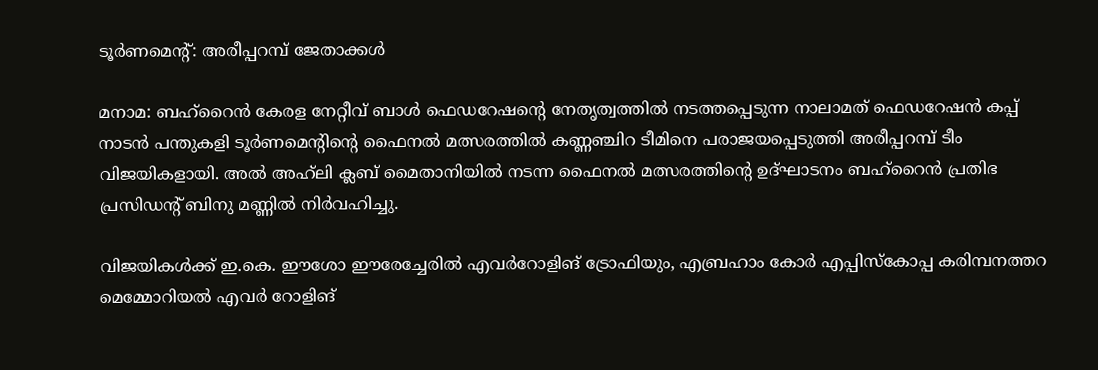ടൂർണമെന്റ്: അരീപ്പറമ്പ് ജേതാക്കൾ

മനാമ: ബഹ്‌റൈൻ കേരള നേറ്റീവ് ബാൾ ഫെഡറേഷന്റെ നേതൃത്വത്തിൽ നടത്തപ്പെടുന്ന നാലാമത് ഫെഡറേഷൻ കപ്പ് നാടൻ പന്തുകളി ടൂർണമെന്റിന്റെ ഫൈനൽ മത്സരത്തിൽ കണ്ണഞ്ചിറ ടീമിനെ പരാജയപ്പെടുത്തി അരീപ്പറമ്പ് ടീം വിജയികളായി. അൽ അഹ്‍ലി ക്ലബ് മൈതാനിയിൽ നടന്ന ഫൈനൽ മത്സരത്തിന്റെ ഉദ്ഘാടനം ബഹ്‌റൈൻ പ്രതിഭ പ്രസിഡന്റ് ബിനു മണ്ണിൽ നിർവഹിച്ചു.

വിജയികൾക്ക് ഇ.കെ. ഈശോ ഈരേച്ചേരിൽ എവർറോളിങ് ട്രോഫിയും, എബ്രഹാം കോർ എപ്പിസ്കോപ്പ കരിമ്പനത്തറ മെമ്മോറിയൽ എവർ റോളിങ്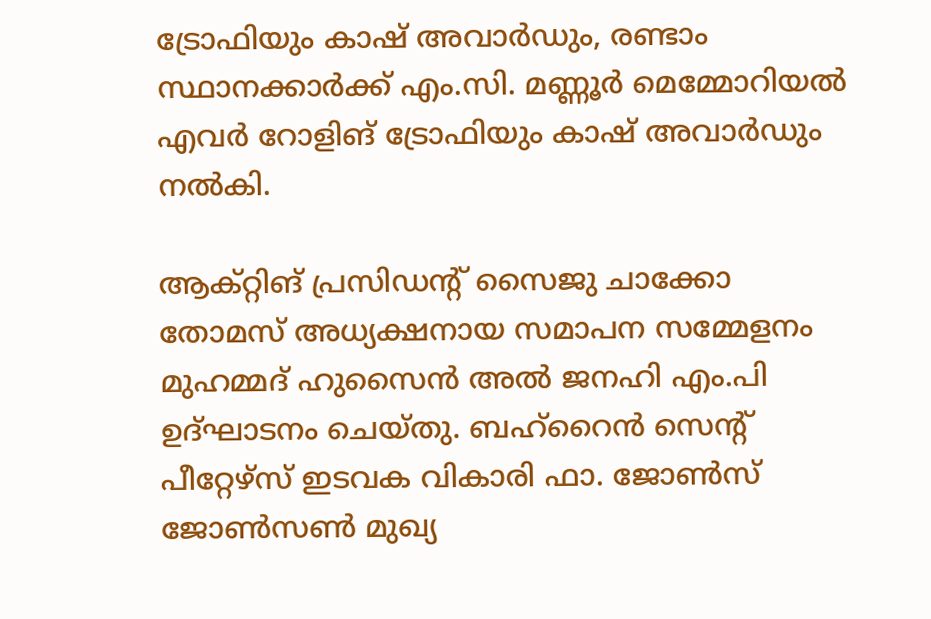ട്രോഫിയും കാഷ് അവാർഡും, രണ്ടാം സ്ഥാനക്കാർക്ക് എം.സി. മണ്ണൂർ മെമ്മോറിയൽ എവർ റോളിങ് ട്രോഫിയും കാഷ് അവാർഡും നൽകി.

ആക്റ്റിങ് പ്രസിഡന്റ് സൈജു ചാക്കോ തോമസ് അധ്യക്ഷനായ സമാപന സമ്മേളനം മുഹമ്മദ്‌ ഹുസൈൻ അൽ ജനഹി എം.പി ഉദ്ഘാടനം ചെയ്തു. ബഹ്‌റൈൻ സെന്റ് പീറ്റേഴ്സ് ഇടവക വികാരി ഫാ. ജോൺസ് ജോൺസൺ മുഖ്യ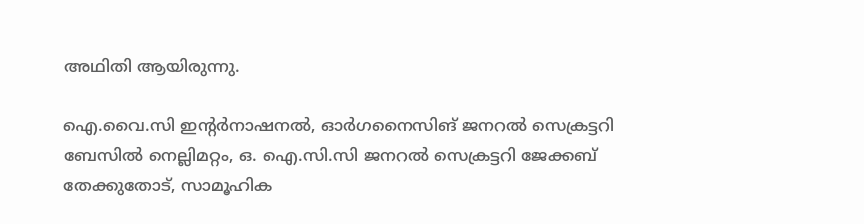അഥിതി ആയിരുന്നു.

ഐ.വൈ.സി ഇന്റർനാഷനൽ, ഓർഗനൈസിങ് ജനറൽ സെക്രട്ടറി ബേസിൽ നെല്ലിമറ്റം, ഒ. ഐ.സി.സി ജനറൽ സെക്രട്ടറി ജേക്കബ് തേക്കുതോട്, സാമൂഹിക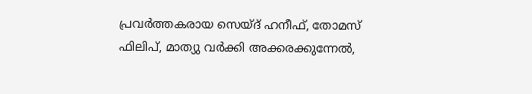പ്രവർത്തകരായ സെയ്ദ് ഹനീഫ്, തോമസ് ഫിലിപ്, മാത്യു വർക്കി അക്കരക്കുന്നേൽ,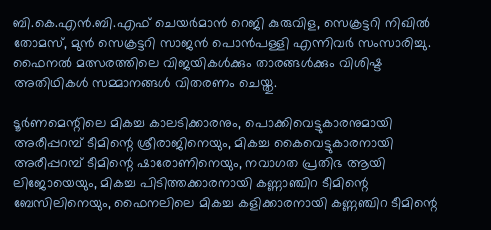ബി.കെ.എൻ.ബി.എഫ് ചെയർമാൻ റെജി കുരുവിള, സെക്രട്ടറി നിഖിൽ തോമസ്, മുൻ സെക്രട്ടറി സാജൻ പൊൻപള്ളി എന്നിവർ സംസാരിച്ചു. ഫൈനൽ മത്സരത്തിലെ വിജയികൾക്കും താരങ്ങൾക്കും വിശിഷ്ട അതിഥികൾ സമ്മാനങ്ങൾ വിതരണം ചെയ്തു.

ടൂർണമെന്റിലെ മികച്ച കാലടിക്കാരനും, പൊക്കിവെട്ടുകാരനുമായി അരീപ്പറമ്പ് ടീമിന്റെ ശ്രീരാജിനെയും, മികച്ച കൈവെട്ടുകാരനായി അരീപ്പറമ്പ് ടീമിന്റെ ഷാരോണിനെയും, നവാഗത പ്രതിഭ ആയി ലിജോയെയും, മികച്ച പിടിത്തക്കാരനായി കണ്ണാഞ്ചിറ ടീമിന്റെ ബേസിലിനെയും, ഫൈനലിലെ മികച്ച കളിക്കാരനായി കണ്ണഞ്ചിറ ടീമിന്റെ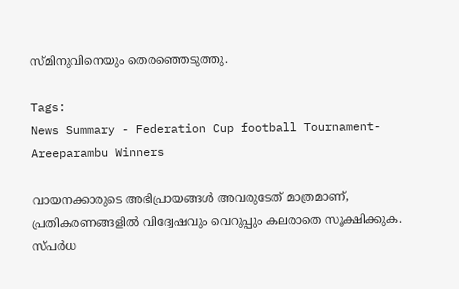സ്മിനുവിനെയും തെരഞ്ഞെടുത്തു.

Tags:
News Summary - Federation Cup football Tournament- Areeparambu Winners

വായനക്കാരുടെ അഭിപ്രായങ്ങള്‍ അവരുടേത് മാത്രമാണ്, പ്രതികരണങ്ങളിൽ വിദ്വേഷവും വെറുപ്പും കലരാതെ സൂക്ഷിക്കുക. സ്പർധ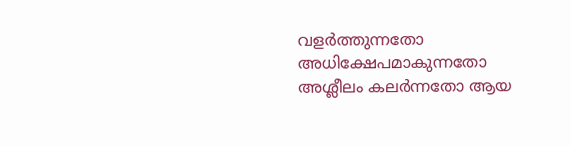വളർത്തുന്നതോ അധിക്ഷേപമാകുന്നതോ അശ്ലീലം കലർന്നതോ ആയ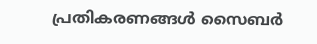പ്രതികരണങ്ങൾ സൈബർ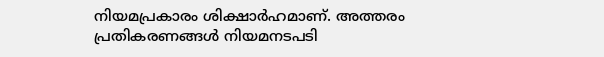നിയമപ്രകാരം ശിക്ഷാർഹമാണ്. അത്തരം പ്രതികരണങ്ങൾ നിയമനടപടി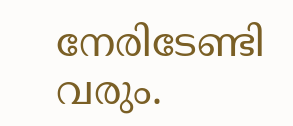നേരിടേണ്ടി വരും.